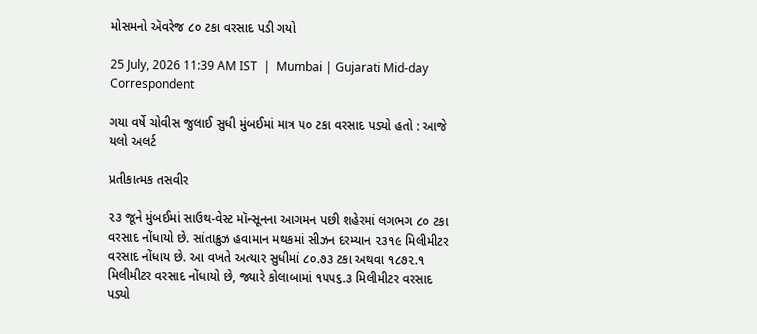મોસમનો ઍવરેજ ૮૦ ટકા વરસાદ પડી ગયો

25 July, 2026 11:39 AM IST  |  Mumbai | Gujarati Mid-day Correspondent

ગયા વર્ષે ચોવીસ જુલાઈ સુધી મુંબઈમાં માત્ર ૫૦ ટકા વરસાદ પડ્યો હતો : આજે યલો અલર્ટ

પ્રતીકાત્મક તસવીર

૨૩ જૂને મુંબઈમાં સાઉથ-વેસ્ટ મૉન્સૂનના આગમન પછી શહેરમાં લગભગ ૮૦ ટકા વરસાદ નોંધાયો છે. સાંતાક્રુઝ હવામાન મથકમાં સીઝન દરમ્યાન ૨૩૧૯ મિલીમીટર વરસાદ નોંધાય છે. આ વખતે અત્યાર સુધીમાં ૮૦.૭૩ ટકા અથવા ૧૮૭૨.૧ મિલીમીટર વરસાદ નોંધાયો છે, જ્યારે કોલાબામાં ૧૫૫૬.૩ મિલીમીટર વરસાદ પડ્યો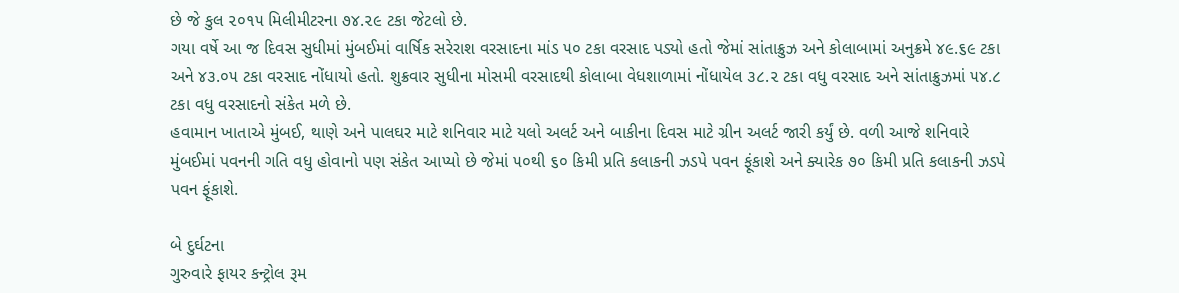છે જે કુલ ૨૦૧૫ મિલીમીટરના ૭૪.૨૯ ટકા જેટલો છે.
ગયા વર્ષે આ જ દિવસ સુધીમાં મુંબઈમાં વાર્ષિક સરેરાશ વરસાદના માંડ ૫૦ ટકા વરસાદ પડ્યો હતો જેમાં સાંતાક્રુઝ અને કોલાબામાં અનુક્રમે ૪૯.૬૯ ટકા અને ૪૩.૦૫ ટકા વરસાદ નોંધાયો હતો. શુક્રવાર સુધીના મોસમી વરસાદથી કોલાબા વેધશાળામાં નોંધાયેલ ૩૮.૨ ટકા વધુ વરસાદ અને સાંતાક્રુઝમાં ૫૪.૮ ટકા વધુ વરસાદનો સંકેત મળે છે.
હવામાન ખાતાએ મુંબઈ, થાણે અને પાલઘર માટે શનિવાર માટે યલો અલર્ટ અને બાકીના દિવસ માટે ગ્રીન અલર્ટ જારી કર્યું છે. વળી આજે શનિવારે મુંબઈમાં પવનની ગતિ વધુ હોવાનો પણ સંકેત આપ્યો છે જેમાં ૫૦થી ૬૦ કિમી પ્રતિ કલાકની ઝડપે પવન ફૂંકાશે અને ક્યારેક ૭૦ કિમી પ્રતિ કલાકની ઝડપે પવન ફૂંકાશે.

બે દુર્ઘટના
ગુરુવારે ફાયર કન્ટ્રોલ રૂમ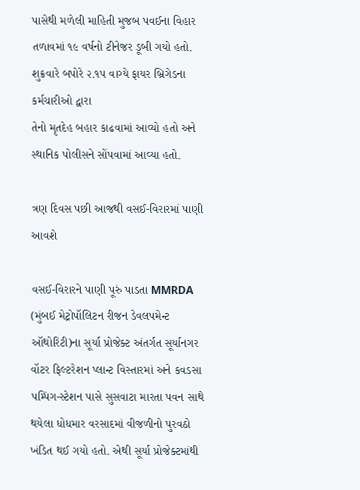પાસેથી મળેલી માહિતી મુજબ પવઈના વિહાર તળાવમાં ૧૯ વર્ષનો ટીનેજર ડૂબી ગયો હતો. શુક્રવારે બપોરે ૨.૧૫ વાગ્યે ફાયર બ્રિગેડના કર્મચારીઓ દ્વારા
તેનો મૃતદેહ બહાર કાઢવામાં આવ્યો હતો અને સ્થાનિક પોલીસને સોંપવામાં આવ્યા હતો.

ત્રણ દિવસ પછી આજથી વસઈ-વિરારમાં પાણી આવશે

વસઈ-વિરારને પાણી પૂરું પાડતા MMRDA (મુંબઈ મેટ્રોપૉલિટન રીજન ડેવલપમેન્ટ ઑથોરિટી)ના સૂર્યા પ્રોજેક્ટ અંતર્ગત સૂર્યાનગર વૉટર ફિલ્ટરેશન પ્લાન્ટ વિસ્તારમાં અને કવડસા પમ્પિંગ-સ્ટેશન પાસે સુસવાટા મારતા પવન સાથે થયેલા ધોધમાર વરસાદમાં વીજળીનો પુરવઠો ખંડિત થઈ ગયો હતો. એથી સૂર્યા પ્રોજેક્ટમાંથી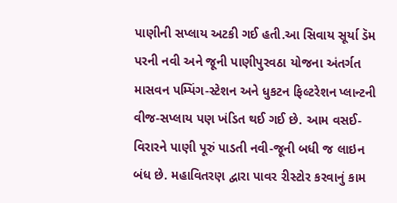પાણીની સપ્લાય અટકી ગઈ હતી.આ સિવાય સૂર્યા ડૅમ પરની નવી અને જૂની પાણીપુરવઠા યોજના અંતર્ગત માસવન પમ્પિંગ-સ્ટેશન અને ધુકટન ફિલ્ટરેશન પ્લાન્ટની વીજ-સપ્લાય પણ ખંડિત થઈ ગઈ છે. આમ વસઈ-વિરારને પાણી પૂરું પાડતી નવી-જૂની બધી જ લાઇન બંધ છે. મહાવિતરણ દ્વારા પાવર રીસ્ટોર કરવાનું કામ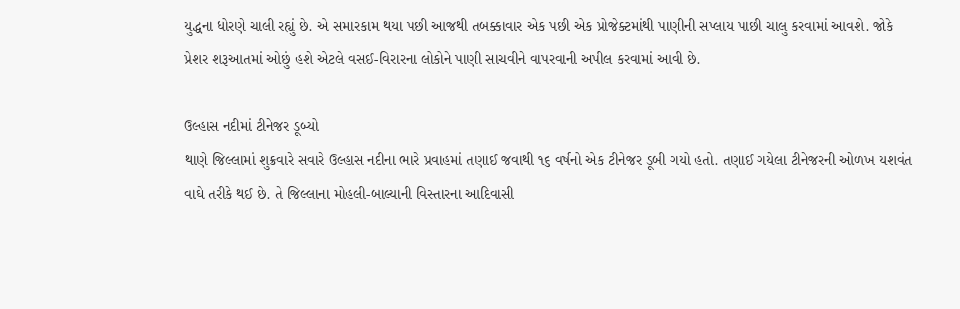યુદ્ધના ધોરણે ચાલી રહ્યું છે. એ સમારકામ થયા પછી આજથી તબક્કાવાર એક પછી એક પ્રોજેક્ટમાંથી પાણીની સપ્લાય પાછી ચાલુ કરવામાં આવશે. જોકે પ્રેશર શરૂઆતમાં ઓછું હશે એટલે વસઈ-વિરારના લોકોને પાણી સાચવીને વાપરવાની અપીલ કરવામાં આવી છે.

ઉલ્હાસ નદીમાં ટીનેજર ડૂબ્યો
થાણે જિલ્લામાં શુક્રવારે સવારે ઉલ્હાસ નદીના ભારે પ્રવાહમાં તણાઈ જવાથી ૧૬ વર્ષનો એક ટીનેજર ડૂબી ગયો હતો. તણાઈ ગયેલા ટીનેજરની ઓળખ યશવંત વાઘે તરીકે થઈ છે. તે જિલ્લાના મોહલી-બાલ્યાની વિસ્તારના આદિવાસી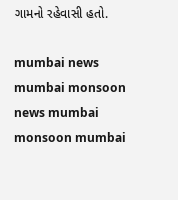ગામનો રહેવાસી હતો.

mumbai news mumbai monsoon news mumbai monsoon mumbai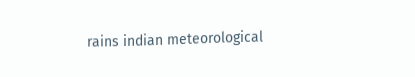rains indian meteorological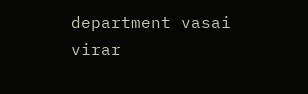department vasai virar